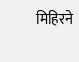मिहिरने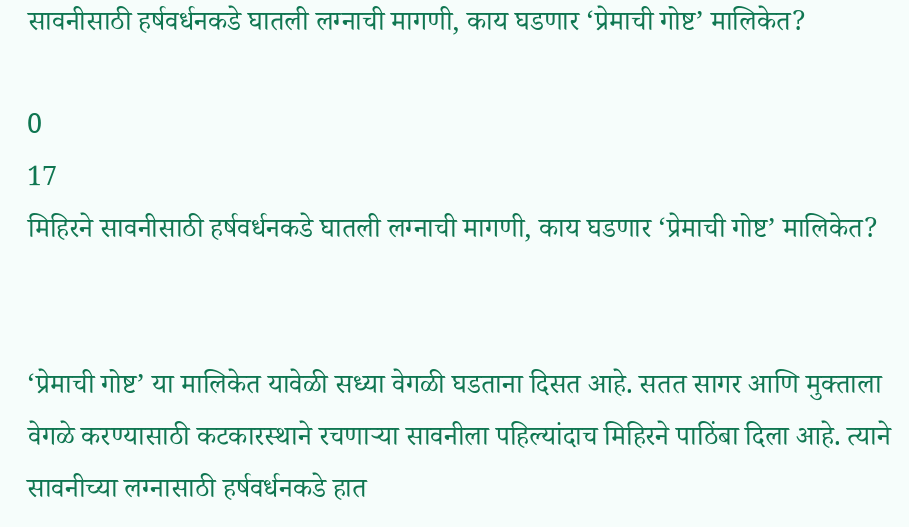सावनीसाठी हर्षवर्धनकडे घातली लग्नाची मागणी, काय घडणार ‘प्रेमाची गोष्ट’ मालिकेत?

0
17
मिहिरने सावनीसाठी हर्षवर्धनकडे घातली लग्नाची मागणी, काय घडणार ‘प्रेमाची गोष्ट’ मालिकेत?


‘प्रेमाची गोष्ट’ या मालिकेत यावेळी सध्या वेगळी घडताना दिसत आहे. सतत सागर आणि मुक्ताला वेगळे करण्यासाठी कटकारस्थाने रचणाऱ्या सावनीला पहिल्यांदाच मिहिरने पाठिंबा दिला आहे. त्याने सावनीच्या लग्नासाठी हर्षवर्धनकडे हात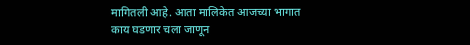मागितली आहे. आता मालिकेत आजच्या भागात काय घडणार चला जाणून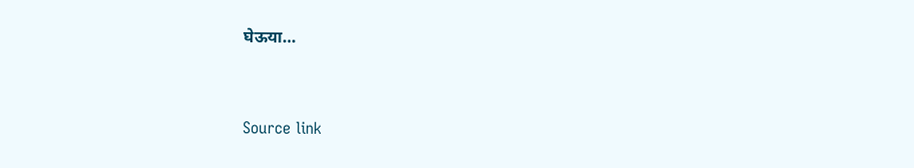घेऊया…



Source link